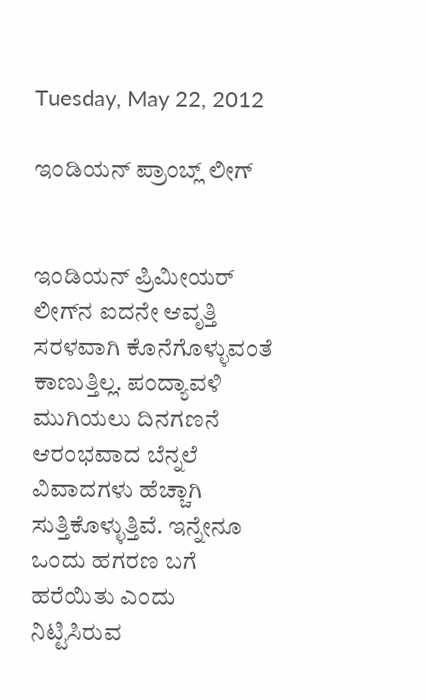Tuesday, May 22, 2012

ಇಂಡಿಯನ್‌ ಪ್ರಾಂಬ್ಲ್‌‌ ಲೀಗ್‌‌


ಇಂಡಿಯನ್‌‌ ಪ್ರಿಮೀಯರ್‌‌ ಲೀಗ್‌‌ನ ಐದನೇ ಆವೃತ್ತಿ ಸರಳವಾಗಿ ಕೊನೆಗೊಳ್ಳುವಂತೆ ಕಾಣುತ್ತಿಲ್ಲ. ಪಂದ್ಯಾವಳಿ ಮುಗಿಯಲು ದಿನಗಣನೆ ಆರಂಭವಾದ ಬೆನ್ನಲೆ ವಿವಾದಗಳು ಹೆಚ್ಚಾಗಿ ಸುತ್ತಿಕೊಳ್ಳುತ್ತಿವೆ. ಇನ್ನೇನೂ ಒಂದು ಹಗರಣ ಬಗೆ ಹರೆಯಿತು ಎಂದು ನಿಟ್ಟಿಸಿರುವ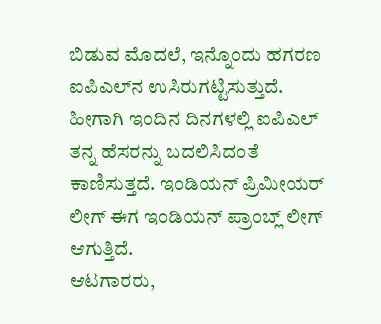ಬಿಡುವ ಮೊದಲೆ, ಇನ್ನೊಂದು ಹಗರಣ ಐಪಿಎಲ್‌ನ ಉಸಿರುಗಟ್ಟಿಸುತ್ತುದೆ. ಹೀಗಾಗಿ ಇಂದಿನ ದಿನಗಳಲ್ಲಿ ಐಪಿಎಲ್‌ ತನ್ನ ಹೆಸರನ್ನು ಬದಲಿಸಿದಂತೆ ಕಾಣಿಸುತ್ತದೆ. ಇಂಡಿಯನ್‌‌ ಪ್ರಿಮೀಯರ್‌‌ ಲೀಗ್‌‌ ಈಗ ಇಂಡಿಯನ್‌ ಪ್ರಾಂಬ್ಲ್‌‌ ಲೀಗ್‌‌ ಆಗುತ್ತಿದೆ.
ಆಟಗಾರರು,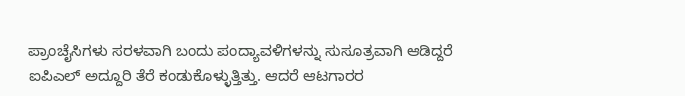ಪ್ರಾಂಚೈಸಿಗಳು ಸರಳವಾಗಿ ಬಂದು ಪಂದ್ಯಾವಳಿಗಳನ್ನು ಸುಸೂತ್ರವಾಗಿ ಆಡಿದ್ದರೆ ಐಪಿಎಲ್‌ ಅದ್ದೂರಿ ತೆರೆ ಕಂಡುಕೊಳ್ಳುತ್ತಿತ್ತು. ಆದರೆ ಆಟಗಾರರ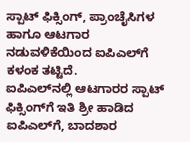ಸ್ಪಾಟ್‌‌ ಫಿಕ್ಸಿಂಗ್‌‌, ಪ್ರಾಂಚೈಸಿಗಳ ಹಾಗೂ ಆಟಗಾರ ನಡುವಳಿಕೆಯಿಂದ ಐಪಿಎಲ್‌‌ಗೆ ಕಳಂಕ ತಟ್ಟಿದೆ.
ಐಪಿಎಲ್‌‌ನಲ್ಲಿ ಆಟಗಾರರ ಸ್ಪಾಟ್‌‌ ಫಿಕ್ಸಿಂಗ್‌‌ಗೆ ಇತಿ ಶ್ರೀ ಹಾಡಿದ ಐಪಿಎಲ್‌ಗೆ, ಬಾದಶಾರ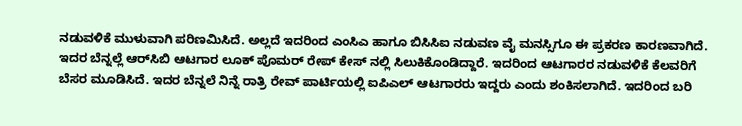ನಡುವಳಿಕೆ ಮುಳುವಾಗಿ ಪರಿಣಮಿಸಿದೆ. ಅಲ್ಲದೆ ಇದರಿಂದ ಎಂಸಿಎ ಹಾಗೂ ಬಿಸಿಸಿಐ ನಡುವಣ ವೈ ಮನಸ್ಸಿಗೂ ಈ ಪ್ರಕರಣ ಕಾರಣವಾಗಿದೆ. ಇದರ ಬೆನ್ನಲ್ಲೆ ಆರ್‌‌ಸಿಬಿ ಆಟಗಾರ ಲೂಕ್ ಪೊಮರ್ ರೇಪ್ ಕೇಸ್ ನಲ್ಲಿ ಸಿಲುಕಿಕೊಂಡಿದ್ದಾರೆ. ಇದರಿಂದ ಆಟಗಾರರ ನಡುವಳಿಕೆ ಕೆಲವರಿಗೆ ಬೆಸರ ಮೂಡಿಸಿದೆ. ಇದರ ಬೆನ್ನಲೆ ನಿನ್ನೆ ರಾತ್ರಿ ರೇವ್‌‌ ಪಾರ್ಟಿಯಲ್ಲಿ ಐಪಿಎಲ್‌ ಆಟಗಾರರು ಇದ್ದರು ಎಂದು ಶಂಕಿಸಲಾಗಿದೆ. ಇದರಿಂದ ಬರಿ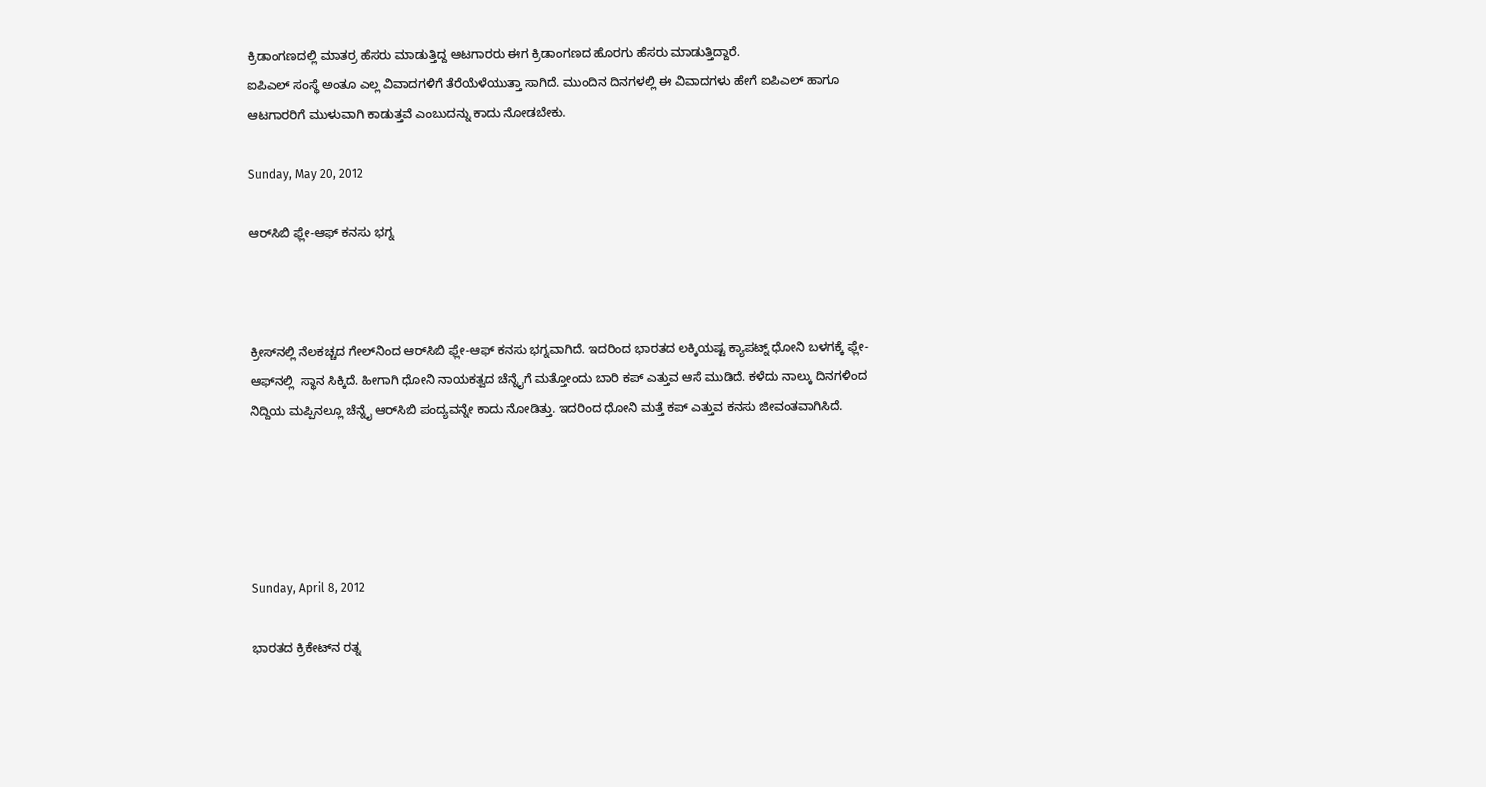ಕ್ರಿಡಾಂಗಣದಲ್ಲಿ ಮಾತರ್ರ ಹೆಸರು ಮಾಡುತ್ತಿದ್ದ ಆಟಗಾರರು ಈಗ ಕ್ರಿಡಾಂಗಣದ ಹೊರಗು ಹೆಸರು ಮಾಡುತ್ತಿದ್ದಾರೆ.
ಐಪಿಎಲ್‌ ಸಂಸ್ಥೆ ಅಂತೂ ಎಲ್ಲ ವಿವಾದಗಳಿಗೆ ತೆರೆಯೆಳೆಯುತ್ತಾ ಸಾಗಿದೆ. ಮುಂದಿನ ದಿನಗಳಲ್ಲಿ ಈ ವಿವಾದಗಳು ಹೇಗೆ ಐಪಿಎಲ್‌‌ ಹಾಗೂ ಆಟಗಾರರಿಗೆ ಮುಳುವಾಗಿ ಕಾಡುತ್ತವೆ ಎಂಬುದನ್ನು ಕಾದು ನೋಡಬೇಕು.

Sunday, May 20, 2012

ಆರ್‌‌ಸಿಬಿ ಫ್ಲೇ-ಆಫ್‌‌ ಕನಸು ಭಗ್ನ



ಕ್ರೀಸ್‌‌ನಲ್ಲಿ ನೆಲಕಚ್ಚದ ಗೇಲ್‌‌ನಿಂದ ಆರ್‌‌ಸಿಬಿ ಫ್ಲೇ-ಆಫ್‌‌ ಕನಸು ಭಗ್ನವಾಗಿದೆ. ಇದರಿಂದ ಭಾರತದ ಲಕ್ಕಿಯಷ್ಟ ಕ್ಯಾಪಟ್ನ್‌‌ ಧೋನಿ ಬಳಗಕ್ಕೆ ಫ್ಲೇ-ಆಫ್‌‌‌ನಲ್ಲಿ  ಸ್ಥಾನ ಸಿಕ್ಕಿದೆ. ಹೀಗಾಗಿ ಧೋನಿ ನಾಯಕತ್ವದ ಚೆನ್ನೈಗೆ ಮತ್ತೋಂದು ಬಾರಿ ಕಪ್‌‌ ಎತ್ತುವ ಆಸೆ ಮುಡಿದೆ. ಕಳೆದು ನಾಲ್ಕು ದಿನಗಳಿಂದ ನಿದ್ದಿಯ ಮಪ್ಪಿನಲ್ಲೂ ಚೆನ್ನೈ ಆರ್‌‌ಸಿಬಿ ಪಂದ್ಯವನ್ನೇ ಕಾದು ನೋಡಿತ್ತು. ಇದರಿಂದ ಧೋನಿ ಮತ್ತೆ ಕಪ್‌‌ ಎತ್ತುವ ಕನಸು ಜೀವಂತವಾಗಿಸಿದೆ.





Sunday, April 8, 2012

ಭಾರತದ ಕ್ರಿಕೇಟ್‌‌ನ ರತ್ನ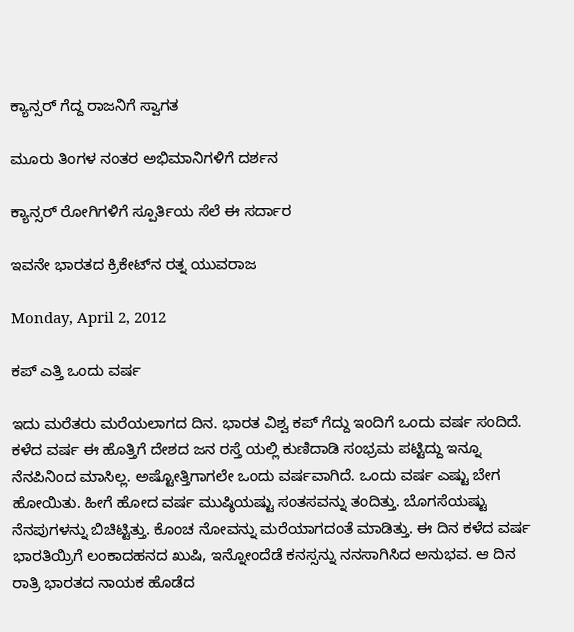ಕ್ಯಾನ್ಸರ್‌‌ ಗೆದ್ದ ರಾಜನಿಗೆ ಸ್ವಾಗತ

ಮೂರು ತಿಂಗಳ ನಂತರ ಅಭಿಮಾನಿಗಳಿಗೆ ದರ್ಶನ

ಕ್ಯಾನ್ಸರ್‌‌‌ ರೋಗಿಗಳಿಗೆ ಸ್ಪೂರ್ತಿಯ ಸೆಲೆ ಈ ಸರ್ದಾರ

ಇವನೇ ಭಾರತದ ಕ್ರಿಕೇಟ್‌‌ನ ರತ್ನ ಯುವರಾಜ

Monday, April 2, 2012

ಕಪ್‌‌ ಎತ್ತಿ ಒಂದು ವರ್ಷ

ಇದು ಮರೆತರು ಮರೆಯಲಾಗದ ದಿನ. ಭಾರತ ವಿಶ್ವ ಕಪ್‌‌ ಗೆದ್ದು ಇಂದಿಗೆ ಒಂದು ವರ್ಷ ಸಂದಿದೆ. ಕಳೆದ ವರ್ಷ ಈ ಹೊತ್ತಿಗೆ ದೇಶದ ಜನ ರಸ್ತೆ ಯಲ್ಲಿ ಕುಣಿದಾಡಿ ಸಂಭ್ರಮ ಪಟ್ಟಿದ್ದು ಇನ್ನೂ ನೆನಪಿನಿಂದ ಮಾಸಿಲ್ಲ. ಅಷ್ಟೋತ್ತಿಗಾಗಲೇ ಒಂದು ವರ್ಷವಾಗಿದೆ. ಒಂದು ವರ್ಷ ಎಷ್ಟು ಬೇಗ ಹೋಯಿತು. ಹೀಗೆ ಹೋದ ವರ್ಷ ಮುಷ್ಠಿಯಷ್ಟು ಸಂತಸವನ್ನು ತಂದಿತ್ತು. ಬೊಗಸೆಯಷ್ಟು ನೆನಪುಗಳನ್ನು ಬಿಚಿಟ್ಟಿತ್ತು. ಕೊಂಚ ನೋವನ್ನು ಮರೆಯಾಗದಂತೆ ಮಾಡಿತ್ತು. ಈ ದಿನ ಕಳೆದ ವರ್ಷ ಭಾರತಿಯ್ರಿಗೆ ಲಂಕಾದಹನದ ಖುಷಿ, ಇನ್ನೋಂದೆಡೆ ಕನಸ್ಸನ್ನು ನನಸಾಗಿಸಿದ ಅನುಭವ. ಆ ದಿನ ರಾತ್ರಿ ಭಾರತದ ನಾಯಕ ಹೊಡೆದ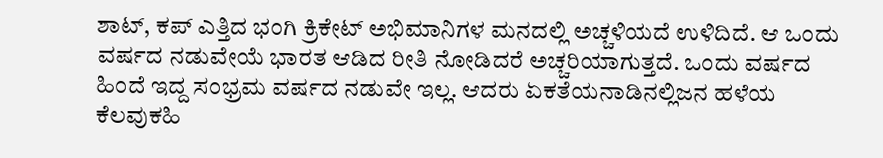ಶಾಟ್‌‌, ಕಪ್‌‌ ಎತ್ತಿದ ಭಂಗಿ ಕ್ರಿಕೇಟ್‌‌ ಅಭಿಮಾನಿಗಳ ಮನದಲ್ಲಿ ಅಚ್ಚಳಿಯದೆ ಉಳಿದಿದೆ. ಆ ಒಂದು ವರ್ಷದ ನಡುವೇಯೆ ಭಾರತ ಆಡಿದ ರೀತಿ ನೋಡಿದರೆ ಅಚ್ಚರಿಯಾಗುತ್ತದೆ. ಒಂದು ವರ್ಷದ ಹಿಂದೆ ಇದ್ದ ಸಂಭ್ರಮ ವರ್ಷದ ನಡುವೇ ಇಲ್ಲ. ಆದರು ಏಕತೆಯನಾಡಿನಲ್ಲಿಜನ ಹಳೆಯ ಕೆಲವುಕಹಿ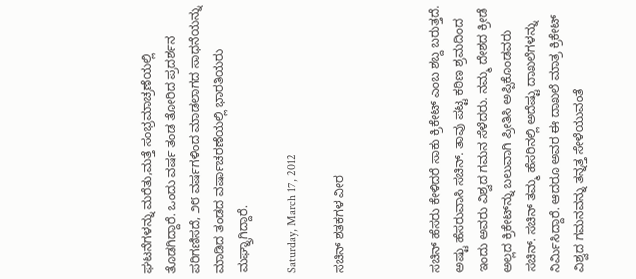ಘಟನೆಗಳನ್ನು ಮರೆತು,ಮತ್ತೆ ಸಂಭ್ರಮಾಚ್ರಣೆಯಲ್ಲಿ ತೊಡಗಿದ್ದಾರೆ. ಒಂದು ವರ್ಷ ತಂಡ ತೋರಿದ ಪ್ರದರ್ಶನ ಪರಿಗಣಿಸದೆ, ೨೮ ವರ್ಷಗಳಿಂದ ಮಾಡಲಾಗದ ಸಾಧನೆಯನ್ನು ಮಾಡಿದ ತಂಡದ ವರ್ಷಾಚರಣೆಯಲ್ಲಿ ಭಾರತಿಯರು ಮಘ್ನ್ರಾಗಿದ್ದಾರೆ.

Saturday, March 17, 2012

ಸಚಿನ್‌ ಶತಕಗಳ ವೀರ



ಸಚಿನ್‌‌ ಹೆಸರು ಕೇಳಿದರೆ ಸಾಕು ಕ್ರಿಕೇಟ್‌‌ ಎಂಬ ಶಬ್ದ ಬರುತ್ತದೆ. ಅಷ್ಟು ಹೆಸರುವಾಸಿ ಸಚಿನ್‌‌. ತಾವು ಪಟ್ಟ ಕಠಿಣ ಶ್ರಮದಿಂದ ಇಂದು ಅವರು ವಿಶ್ವದ ಗಮನ ಸೆಳೆದರು. ನಮ್ಮ ದೇಶದ ಕ್ರೀಡೆ ಅಲ್ಲದ ಕ್ರಿಕೇಟ್‌‌ನ್ನು ಬಲುವಾಗಿ ಪ್ರೀತಿಸಿ ಅಪ್ಪಿಕೊಂಡವರು ಸಚಿನ್‌. ಸಚಿನ್‌‌ ತಮ್ಮ ಹೆಸರಿನಲ್ಲಿ ಅದೆಷ್ಟು ದಾಖಲೆಗಳನ್ನು ನಿರ್ಮಿಸಿದ್ದಾರೆ. ಆದರೂ ಅವರ ಈ ದಾಖಲೆ ಮಾತ್ರ ಕ್ರಿಕೇಟ್‌‌ ವಿಶ್ವದ ಗಮನವನ್ನು ತನ್ನತ್ತ ಸೇಳೆಯುವಂತೆ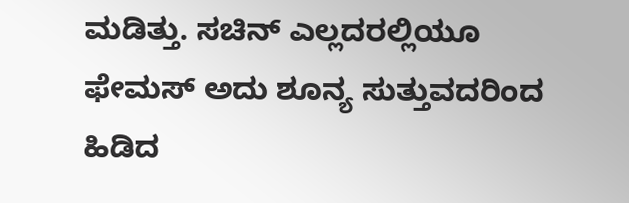ಮಡಿತ್ತು. ಸಚಿನ್‌‌ ಎಲ್ಲದರಲ್ಲಿಯೂ ಫೇಮಸ್‌‌ ಅದು ಶೂನ್ಯ ಸುತ್ತುವದರಿಂದ ಹಿಡಿದ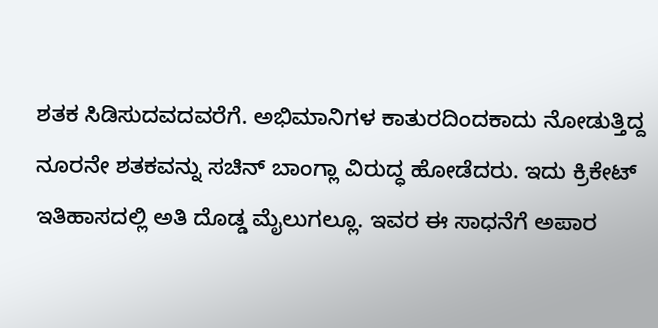ಶತಕ ಸಿಡಿಸುದವದವರೆಗೆ. ಅಭಿಮಾನಿಗಳ ಕಾತುರದಿಂದಕಾದು ನೋಡುತ್ತಿದ್ದ ನೂರನೇ ಶತಕವನ್ನು ಸಚಿನ್‌ ಬಾಂಗ್ಲಾ ವಿರುದ್ಧ ಹೋಡೆದರು. ಇದು ಕ್ರಿಕೇಟ್‌‌ ಇತಿಹಾಸದಲ್ಲಿ ಅತಿ ದೊಡ್ಡ ಮೈಲುಗಲ್ಲೂ. ಇವರ ಈ ಸಾಧನೆಗೆ ಅಪಾರ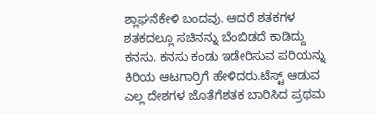ಶ್ಲಾಘನೆಕೇಳಿ ಬಂದವು. ಆದರೆ ಶತಕಗಳ ಶತಕದಲ್ಲೂ ಸಚಿನನ್ನು ಬೆಂಬಿಡದೆ ಕಾಡಿದ್ದು ಕನಸು. ಕನಸು ಕಂಡು ಇಡೇರಿಸುವ ಪರಿಯನ್ನು ಕಿರಿಯ ಆಟಗಾರ್ರಿಗೆ ಹೇಳಿದರು.ಟೆಸ್ಟ್‌‌‌ ಆಡುವ ಎಲ್ಲ ದೇಶಗಳ ಜೊತೆಗೆಶತಕ ಬಾರಿಸಿದ ಪ್ರಥಮ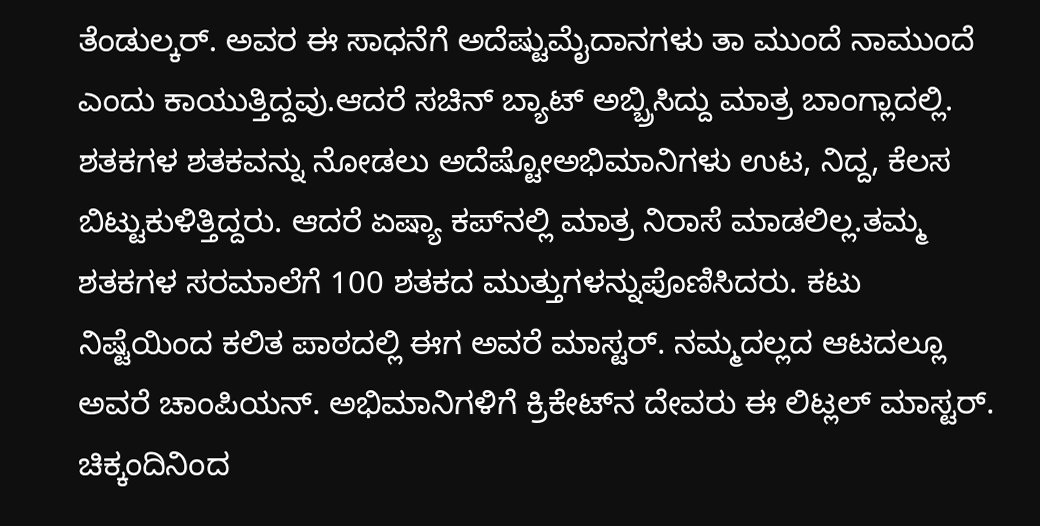ತೆಂಡುಲ್ಕರ್‌‌. ಅವರ ಈ ಸಾಧನೆಗೆ ಅದೆಷ್ಟುಮೈದಾನಗಳು ತಾ ಮುಂದೆ ನಾಮುಂದೆ ಎಂದು ಕಾಯುತ್ತಿದ್ದವು.ಆದರೆ ಸಚಿನ್‌ ಬ್ಯಾಟ್‌‌ ಅಬ್ಬ್ರಿಸಿದ್ದು ಮಾತ್ರ ಬಾಂಗ್ಲಾದಲ್ಲಿ. ಶತಕಗಳ ಶತಕವನ್ನು ನೋಡಲು ಅದೆಷ್ಟೋಅಭಿಮಾನಿಗಳು ಉಟ, ನಿದ್ದ, ಕೆಲಸ ಬಿಟ್ಟುಕುಳಿತ್ತಿದ್ದರು. ಆದರೆ ಏಷ್ಯಾ ಕಪ್‌ನಲ್ಲಿ ಮಾತ್ರ ನಿರಾಸೆ ಮಾಡಲಿಲ್ಲ.ತಮ್ಮ ಶತಕಗಳ ಸರಮಾಲೆಗೆ 100 ಶತಕದ ಮುತ್ತುಗಳನ್ನುಪೊಣಿಸಿದರು. ಕಟು ನಿಷ್ಟೆಯಿಂದ ಕಲಿತ ಪಾಠದಲ್ಲಿ ಈಗ ಅವರೆ ಮಾಸ್ಟರ್‌‌. ನಮ್ಮದಲ್ಲದ ಆಟದಲ್ಲೂ ಅವರೆ ಚಾಂಪಿಯನ್‌‌. ಅಭಿಮಾನಿಗಳಿಗೆ ಕ್ರಿಕೇಟ್‌‌ನ ದೇವರು ಈ ಲಿಟ್ಲಲ್‌‌‌ ಮಾಸ್ಟರ್‌‌. ಚಿಕ್ಕಂದಿನಿಂದ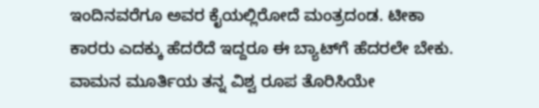ಇಂದಿನವರೆಗೂ ಅವರ ಕೈಯಲ್ಲಿರೋದೆ ಮಂತ್ರದಂಡ. ಟೀಕಾ ಕಾರರು ಎದಕ್ಕು ಹೆದರೆದೆ ಇದ್ದರೂ ಈ ಬ್ಯಾಟ್‌‌ಗೆ ಹೆದರಲೇ ಬೇಕು. ವಾಮನ ಮೂರ್ತಿಯ ತನ್ನ ವಿಶ್ವ ರೂಪ ತೊರಿಸಿಯೇ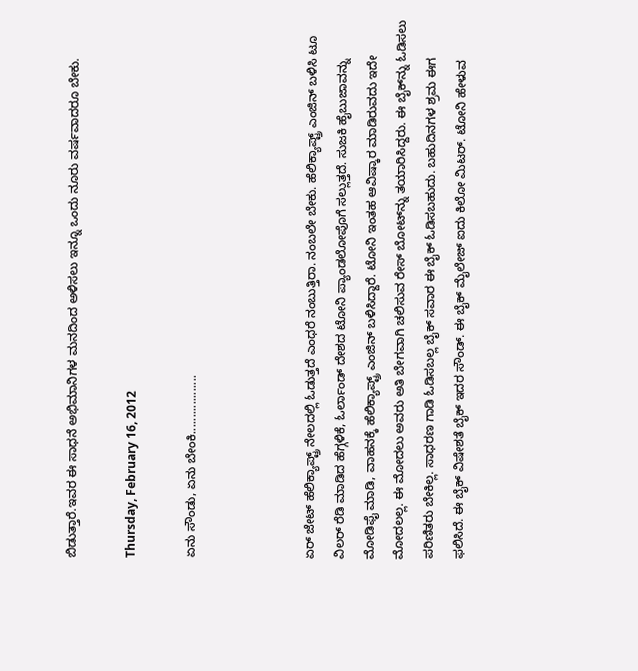ಬಿಡುತ್ತಾರೆ.ಇವರ ಈ ಸಾಧನೆ ಅಭಿಮಾನಿಗಳ ಮನದಿಂದ ಅಳಿಸಲು ಇನ್ನೂ ಒಂದು ನೂರು ವರ್ಷವಾದರೂ ಬೇಕು.

Thursday, February 16, 2012

ಏನು ಸೌಂಡು, ಏನು ಬೇಂಕಿ..................



ಏರ್‌‌ ಜೇಟ್‌‌ ಹೆಲಿಕ್ಯಾಪ್ಟ್ರ್‌‌ ನೇಲದಲ್ಲಿ ಓಡುತ್ತದೆ ಎಂಧರೆ ನಂಬುತ್ತಿರಾ. ನಂಬಲೇ ಬೇಕು. ಹೆಲಿಕ್ಯಾಪ್ಟ್ರ್‌‌‌ ಎಂಜಿನ್‌‌ ಬಳಿಸಿ ಟೂ ವಿಲರ್‌‌ ರೆಡಿ ಮಾಡಿದ ಹೆಗ್ಗಳಿಕೆ, ಓರ್ಲಾಂಡ್‌‌ ದೇಶದ ಟೋನಿ ಪ್ಯಾಂಡಲೋಪೊಗೆ ಸಲ್ಲುತ್ತದೆ. ಸುಜಕಿ ಹೈಬುಜಾವನ್ನು ಮೋಡಿಫೈ ಮಾಡಿ, ವಾಹನಕ್ಕೆ ಹೆಲಿಕ್ಯಾಪ್ಟ್ರ್‌‌‌ ಎಂಜಿನ್‌‌ ಬಳಿಸಿದ್ದಾರೆ. ಟೋನಿ ಇಂತಹ ಆವಿಷ್ಕಾರ ಮಾಡಿರುವದು ಇದೇ ಮೋದಲಲ್ಲ. ಈ ಮೋದಲು ಅವರು ಅತಿ ಬೇಗವಾಗಿ ಚಲಿಸುವ ರೇಸ್‌‌ ಬೋಟ್‌‌‌ನ್ನು ತಯಾರಿಸಿದ್ದರು. ಈ ಬೈಕ್‌‌ನ್ನು ಓಡಿಸಲು ಪರಿಣಿತರು ಬೇಕಿಲ್ಲ. ಸಾಧರಣ ಗಾಡಿ ಓಡಿಸಬಲ್ಲ ಬೈಕ್‌‌ ಸವಾರ ಈ ಬೈಕ್‌‌ ಓಡಿಸಬಹುದು. ಬಹುದಿನಗಳ ಶ್ರಮ ಈಗ ಫಲಿಸಿದೆ. ಈ ಬೈಕ್‌ ವಿಷೇಶತೆ ಬೈಕ್‌‌ ಇದರ ಸೌಂಡ್‌. ಈ ಬೈಕ್‌‌ ಮೈಲೇಜ್‌‌‌ ಐದು ಕಿಲೋ ಮಿಟರ್‌. ಟೋನಿ ಹೇಳುವ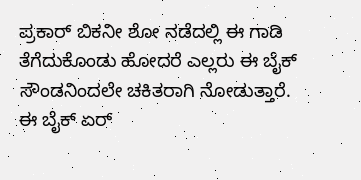ಪ್ರಕಾರ್‌‌‌ ಬಿಕನೀ ಶೋ ನಡೆದಲ್ಲಿ ಈ ಗಾಡಿ ತೆಗೆದುಕೊಂಡು ಹೋದರೆ ಎಲ್ಲರು ಈ ಬೈಕ್‌‌ ಸೌಂಡನಿಂದಲೇ ಚಕಿತರಾಗಿ ನೋಡುತ್ತಾರೆ. ಈ ಬೈಕ್‌‌ ಏರ್‌‌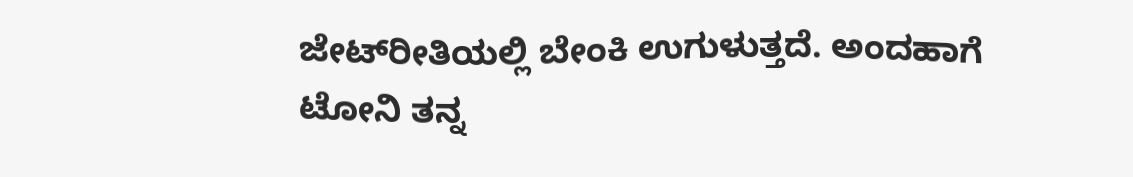ಜೇಟ್‌‌‌‌ರೀತಿಯಲ್ಲಿ ಬೇಂಕಿ ಉಗುಳುತ್ತದೆ. ಅಂದಹಾಗೆ ಟೋನಿ ತನ್ನ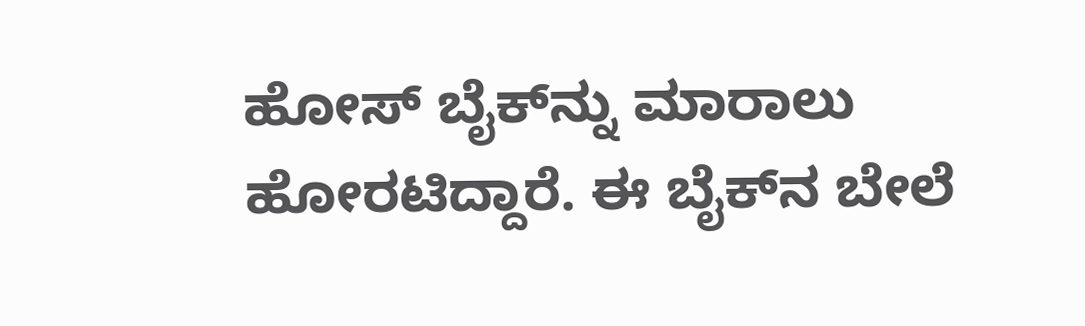ಹೋಸ್‌‌ ಬೈಕ್‌ನ್ನು ಮಾರಾಲು ಹೋರಟಿದ್ದಾರೆ. ಈ ಬೈಕ್‌‌ನ ಬೇಲೆ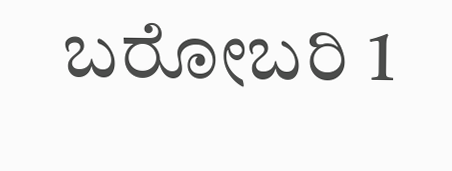ಬರೋಬರಿ 1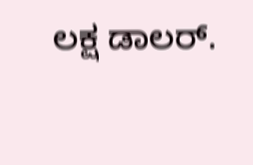ಲಕ್ಷ ಡಾಲರ್‌‌‌.